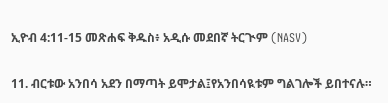ኢዮብ 4:11-15 መጽሐፍ ቅዱስ፥ አዲሱ መደበኛ ትርጒም (NASV)

11. ብርቱው አንበሳ አደን በማጣት ይሞታል፤የአንበሳዪቱም ግልገሎች ይበተናሉ።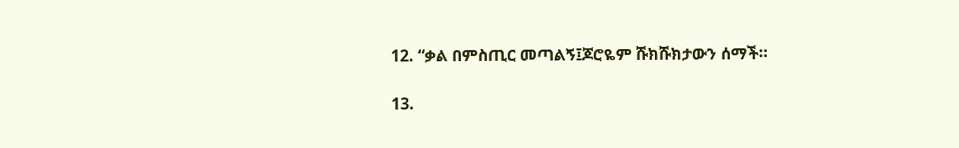12. “ቃል በምስጢር መጣልኝ፤ጆሮዬም ሹክሹክታውን ሰማች።

13.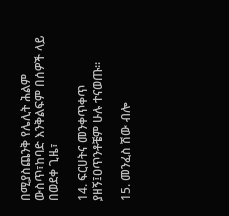በሚያስጨንቅ የሌሊት ሕልም ውስጥ፣ከባድ እንቅልፍም በሰዎች ላይ በወደቀ ጊዜ፣

14. ፍርሀትና መንቀጥቀጥ ያዘኝ፤ዐጥንቶቼም ሁሉ ተናወጡ።

15. መንፈስ ሽው ብሎ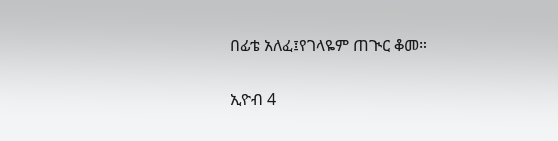በፊቴ አለፈ፤የገላዬም ጠጒር ቆመ።

ኢዮብ 4